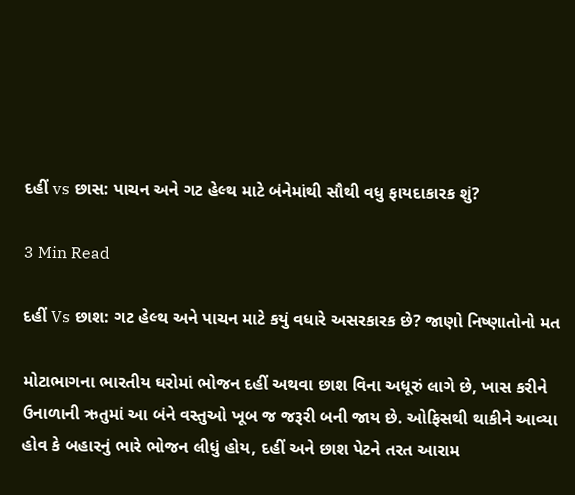દહીં vs છાસ: પાચન અને ગટ હેલ્થ માટે બંનેમાંથી સૌથી વધુ ફાયદાકારક શું?

3 Min Read

દહીં Vs છાશ: ગટ હેલ્થ અને પાચન માટે કયું વધારે અસરકારક છે? જાણો નિષ્ણાતોનો મત

મોટાભાગના ભારતીય ઘરોમાં ભોજન દહીં અથવા છાશ વિના અધૂરું લાગે છે, ખાસ કરીને ઉનાળાની ઋતુમાં આ બંને વસ્તુઓ ખૂબ જ જરૂરી બની જાય છે. ઓફિસથી થાકીને આવ્યા હોવ કે બહારનું ભારે ભોજન લીધું હોય, દહીં અને છાશ પેટને તરત આરામ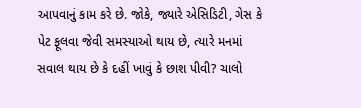આપવાનું કામ કરે છે. જોકે, જ્યારે એસિડિટી, ગેસ કે પેટ ફૂલવા જેવી સમસ્યાઓ થાય છે, ત્યારે મનમાં સવાલ થાય છે કે દહીં ખાવું કે છાશ પીવી? ચાલો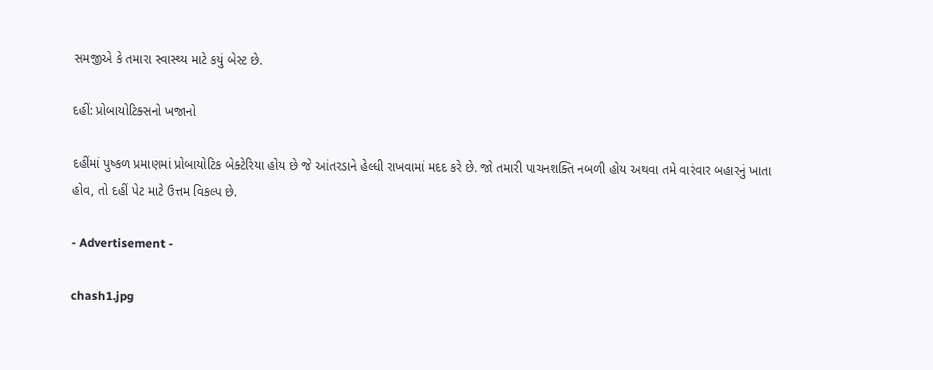સમજીએ કે તમારા સ્વાસ્થ્ય માટે કયું બેસ્ટ છે.

દહીં: પ્રોબાયોટિક્સનો ખજાનો

દહીંમાં પુષ્કળ પ્રમાણમાં પ્રોબાયોટિક બેક્ટેરિયા હોય છે જે આંતરડાને હેલ્ધી રાખવામાં મદદ કરે છે. જો તમારી પાચનશક્તિ નબળી હોય અથવા તમે વારંવાર બહારનું ખાતા હોવ, તો દહીં પેટ માટે ઉત્તમ વિકલ્પ છે.

- Advertisement -

chash1.jpg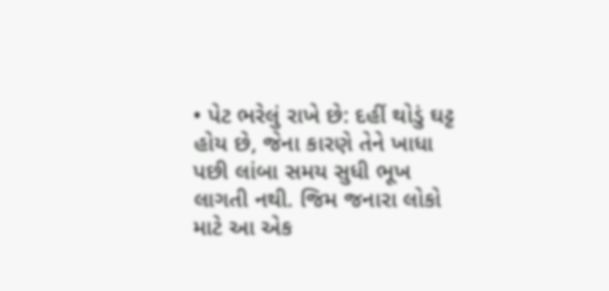• પેટ ભરેલું રાખે છે: દહીં થોડું ઘટ્ટ હોય છે, જેના કારણે તેને ખાધા પછી લાંબા સમય સુધી ભૂખ લાગતી નથી. જિમ જનારા લોકો માટે આ એક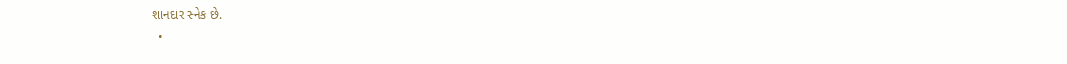શાનદાર સ્નેક છે.
  •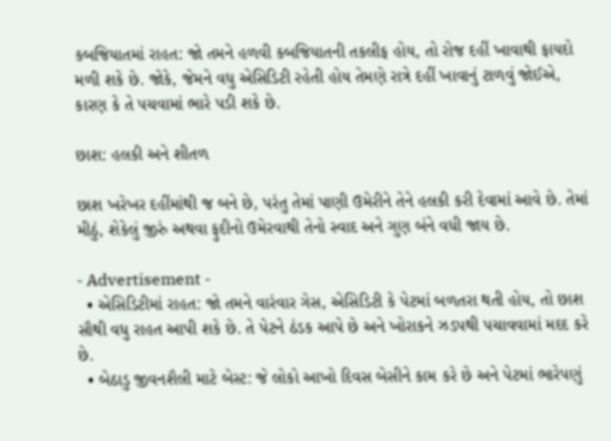કબજિયાતમાં રાહત: જો તમને હળવી કબજિયાતની તકલીફ હોય, તો રોજ દહીં ખાવાથી ફાયદો મળી શકે છે. જોકે, જેમને વધુ એસિડિટી રહેતી હોય તેમણે રાત્રે દહીં ખાવાનું ટાળવું જોઈએ, કારણ કે તે પચવામાં ભારે પડી શકે છે.

છાશ: હલકી અને શીતળ

છાશ ખરેખર દહીંમાંથી જ બને છે, પરંતુ તેમાં પાણી ઉમેરીને તેને હલકી કરી દેવામાં આવે છે. તેમાં મીઠું, શેકેલું જીરું અથવા ફુદીનો ઉમેરવાથી તેનો સ્વાદ અને ગુણ બંને વધી જાય છે.

- Advertisement -
  • એસિડિટીમાં રાહત: જો તમને વારંવાર ગેસ, એસિડિટી કે પેટમાં બળતરા થતી હોય, તો છાશ સૌથી વધુ રાહત આપી શકે છે. તે પેટને ઠંડક આપે છે અને ખોરાકને ઝડપથી પચાવવામાં મદદ કરે છે.
  • બેઠાડુ જીવનશૈલી માટે બેસ્ટ: જે લોકો આખો દિવસ બેસીને કામ કરે છે અને પેટમાં ભારેપણું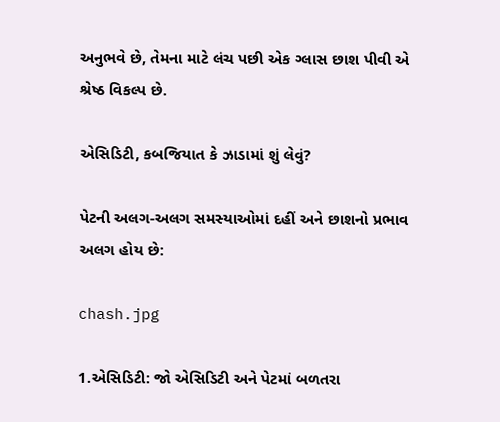અનુભવે છે, તેમના માટે લંચ પછી એક ગ્લાસ છાશ પીવી એ શ્રેષ્ઠ વિકલ્પ છે.

એસિડિટી, કબજિયાત કે ઝાડામાં શું લેવું?

પેટની અલગ-અલગ સમસ્યાઓમાં દહીં અને છાશનો પ્રભાવ અલગ હોય છે:

chash.jpg

1.એસિડિટી: જો એસિડિટી અને પેટમાં બળતરા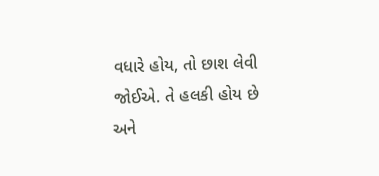વધારે હોય, તો છાશ લેવી જોઈએ. તે હલકી હોય છે અને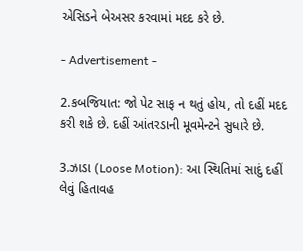એસિડને બેઅસર કરવામાં મદદ કરે છે.

- Advertisement -

2.કબજિયાત: જો પેટ સાફ ન થતું હોય, તો દહીં મદદ કરી શકે છે. દહીં આંતરડાની મૂવમેન્ટને સુધારે છે.

3.ઝાડા (Loose Motion): આ સ્થિતિમાં સાદું દહીં લેવું હિતાવહ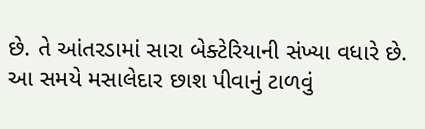છે. તે આંતરડામાં સારા બેક્ટેરિયાની સંખ્યા વધારે છે. આ સમયે મસાલેદાર છાશ પીવાનું ટાળવું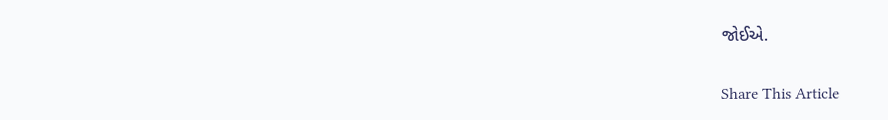જોઈએ.

Share This Article